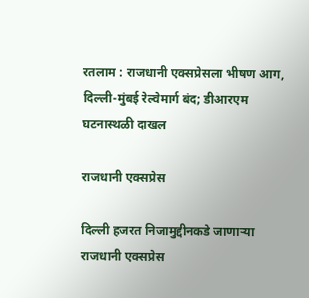रतलाम : राजधानी एक्सप्रेसला भीषण आग, दिल्ली-मुंबई रेल्वेमार्ग बंद; डीआरएम घटनास्थळी दाखल

राजधानी एक्सप्रेस

दिल्ली हजरत निजामुद्दीनकडे जाणाऱ्या राजधानी एक्सप्रेस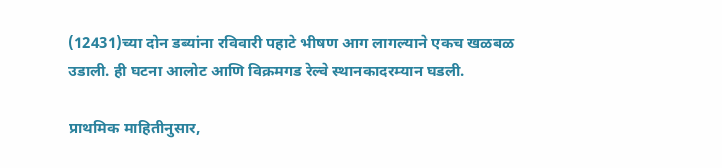(12431)च्या दोन डब्यांना रविवारी पहाटे भीषण आग लागल्याने एकच खळबळ उडाली. ही घटना आलोट आणि विक्रमगड रेल्वे स्थानकादरम्यान घडली.

प्राथमिक माहितीनुसार,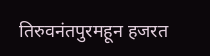तिरुवनंतपुरमहून हजरत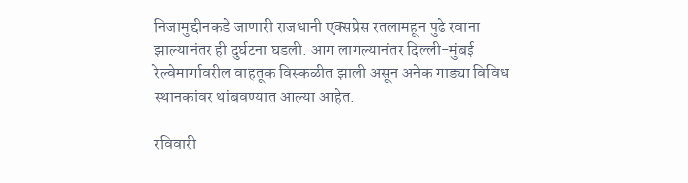निजामुद्दीनकडे जाणारी राजधानी एक्सप्रेस रतलामहून पुढे रवाना झाल्यानंतर ही दुर्घटना घडली. आग लागल्यानंतर दिल्ली-मुंबई रेल्वेमार्गावरील वाहतूक विस्कळीत झाली असून अनेक गाड्या विविध स्थानकांवर थांबवण्यात आल्या आहेत.

रविवारी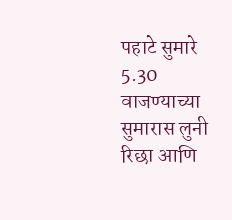पहाटे सुमारे 5.30 वाजण्याच्या सुमारास लुनी रिछा आणि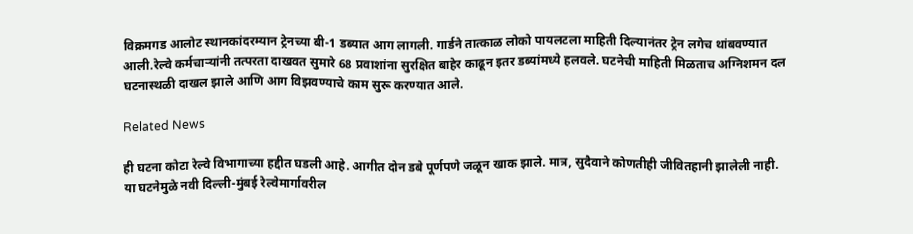विक्रमगड आलोट स्थानकांदरम्यान ट्रेनच्या बी-1 डब्यात आग लागली. गार्डने तात्काळ लोको पायलटला माहिती दिल्यानंतर ट्रेन लगेच थांबवण्यात आली.रेल्वे कर्मचाऱ्यांनी तत्परता दाखवत सुमारे 68 प्रवाशांना सुरक्षित बाहेर काढून इतर डब्यांमध्ये हलवले. घटनेची माहिती मिळताच अग्निशमन दल घटनास्थळी दाखल झाले आणि आग विझवण्याचे काम सुरू करण्यात आले.

Related News

ही घटना कोटा रेल्वे विभागाच्या हद्दीत घडली आहे. आगीत दोन डबे पूर्णपणे जळून खाक झाले. मात्र, सुदैवाने कोणतीही जीवितहानी झालेली नाही. या घटनेमुळे नवी दिल्ली-मुंबई रेल्वेमार्गावरील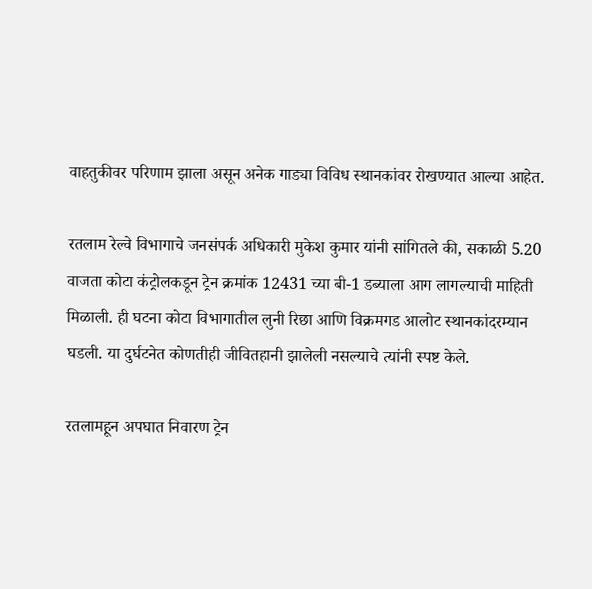वाहतुकीवर परिणाम झाला असून अनेक गाड्या विविध स्थानकांवर रोखण्यात आल्या आहेत.

रतलाम रेल्वे विभागाचे जनसंपर्क अधिकारी मुकेश कुमार यांनी सांगितले की, सकाळी 5.20 वाजता कोटा कंट्रोलकडून ट्रेन क्रमांक 12431 च्या बी-1 डब्याला आग लागल्याची माहिती मिळाली. ही घटना कोटा विभागातील लुनी रिछा आणि विक्रमगड आलोट स्थानकांदरम्यान घडली. या दुर्घटनेत कोणतीही जीवितहानी झालेली नसल्याचे त्यांनी स्पष्ट केले.

रतलामहून अपघात निवारण ट्रेन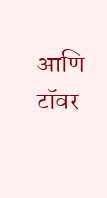आणि टॉवर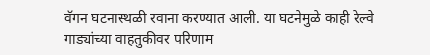वॅगन घटनास्थळी रवाना करण्यात आली. या घटनेमुळे काही रेल्वे गाड्यांच्या वाहतुकीवर परिणाम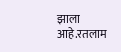झाला आहे.रतलाम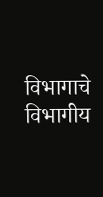विभागाचे विभागीय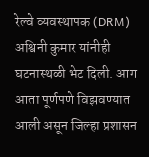रेल्वे व्यवस्थापक (DRM) अश्विनी कुमार यांनीही घटनास्थळी भेट दिली. आग आता पूर्णपणे विझवण्यात आली असून जिल्हा प्रशासन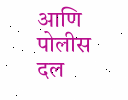आणि पोलीस दल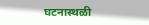घटनास्थळी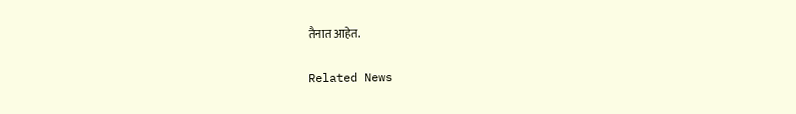तैनात आहेत.

Related News